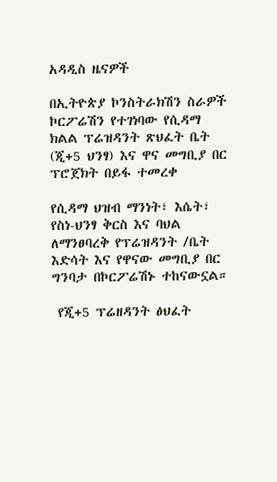አዳዲስ ዜናዎች

በኢትዮጵያ ኮንስትራክሽን ስራዎች ኮርፖሬሽን የተገነባው የሲዳማ ክልል ፕሬዝዳንት ጽህፈት ቤት (ጂ+5 ህንፃ) እና ዋና መግቢያ በር ፕሮጀክት በይፋ ተመረቀ

የሲዳማ ህዝብ ማንነት፣ እሴት፣ የስነ-ህንፃ ቅርስ እና ባህል ለማንፀባረቅ የፕሬዝዳንት /ቤት እድሳት እና የዋናው መግቢያ በር ግንባታ በኮርፖሬሽኑ ተከናውኗል።

 የጂ+5 ፕሬዘዳንት ፅህፈት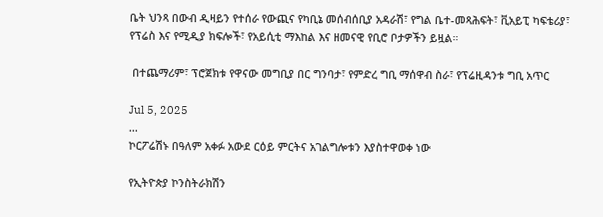ቤት ህንጻ በውብ ዲዛይን የተሰራ የውጪና የካቢኔ መሰብሰቢያ አዳራሽ፣ የግል ቤተ-መጻሕፍት፣ ቪአይፒ ካፍቴሪያ፣ የፕሬስ እና የሚዲያ ክፍሎች፣ የአይሲቲ ማእከል እና ዘመናዊ የቢሮ ቦታዎችን ይዟል።

 በተጨማሪም፣ ፕሮጀክቱ የዋናው መግቢያ በር ግንባታ፣ የምድረ ግቢ ማሰዋብ ስራ፣ የፕሬዚዳንቱ ግቢ አጥር

Jul 5, 2025
...
ኮርፖሬሽኑ በዓለም አቀፉ አውደ ርዕይ ምርትና አገልግሎቱን እያስተዋወቀ ነው

የኢትዮጵያ ኮንስትራክሽን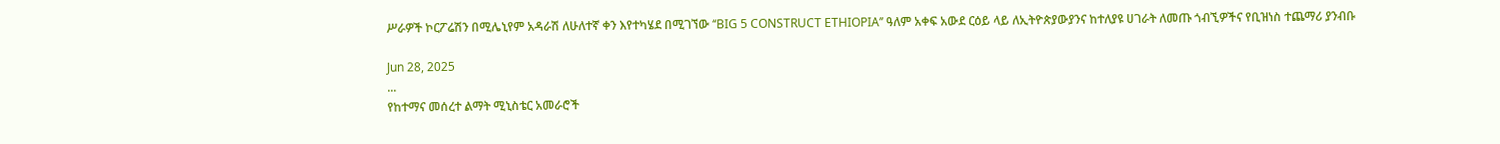ሥራዎች ኮርፖሬሽን በሚሌኒየም አዳራሽ ለሁለተኛ ቀን እየተካሄደ በሚገኘው ‘‘BIG 5 CONSTRUCT ETHIOPIA’’ ዓለም አቀፍ አውደ ርዕይ ላይ ለኢትዮጵያውያንና ከተለያዩ ሀገራት ለመጡ ጎብኚዎችና የቢዝነስ ተጨማሪ ያንብቡ

Jun 28, 2025
...
የከተማና መሰረተ ልማት ሚኒስቴር አመራሮች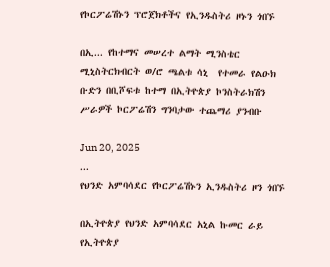የኮርፖሬሽኑን ፕሮጀክቶችና የኢንዱስትሪ ዞኑን ጎበኙ

በኢ... የከተማና መሠረተ ልማት ሚንስቴር ሚኒስትርክብርት ወ/ሮ ጫልቱ ሳኒ  የተመራ የልዑክ ቡድን በቢሾፍቱ ከተማ በኢትዮጵያ ኮንስትራክሽን ሥራዎች ኮርፖሬሽን ግንባታው ተጨማሪ ያንብቡ

Jun 20, 2025
...
የህንድ አምባሳደር የኮርፖሬሽኑን ኢንዱስትሪ ዞን ጎበኙ

በኢትዮጵያ የህንድ አምባሳደር አኒል ኩመር ራይ የኢትዮጵያ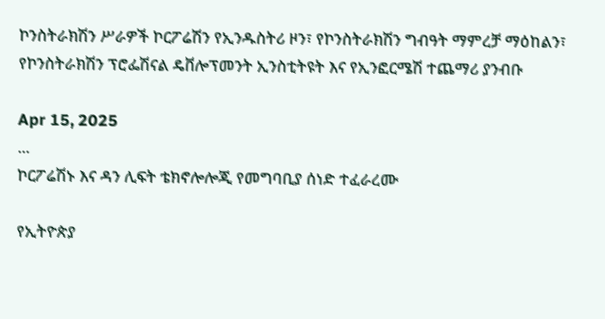ኮንስትራክሽን ሥራዎች ኮርፖሬሽን የኢንዱስትሪ ዞን፣ የኮንስትራክሽን ግብዓት ማምረቻ ማዕከልን፣ የኮንስትራክሽን ፕሮፌሽናል ዴቨሎፕመንት ኢንስቲትዩት እና የኢንፎርሜሽ ተጨማሪ ያንብቡ

Apr 15, 2025
...
ኮርፖሬሽኑ እና ዳን ሊፍት ቴክኖሎሎጂ የመግባቢያ ሰነድ ተፈራረሙ

የኢትዮጵያ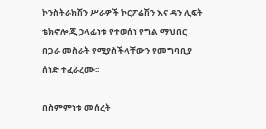ኮንስትራክሽን ሥራዎች ኮርፖሬሽን እና ዳን ሊፍት ቴክኖሎጂ ኃላፊነቱ የተወሰነ የግል ማህበር  በጋራ መስራት የሚያስችላቸውን የመግባቢያ ሰነድ ተፈራረሙ፡፡

በስምምነቱ መሰረት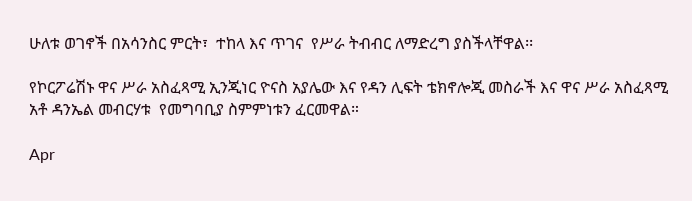ሁለቱ ወገኖች በአሳንስር ምርት፣  ተከላ እና ጥገና  የሥራ ትብብር ለማድረግ ያስችላቸዋል፡፡

የኮርፖሬሽኑ ዋና ሥራ አስፈጻሚ ኢንጂነር ዮናስ አያሌው እና የዳን ሊፍት ቴክኖሎጂ መስራች እና ዋና ሥራ አስፈጻሚ አቶ ዳንኤል መብርሃቱ  የመግባቢያ ስምምነቱን ፈርመዋል።

Apr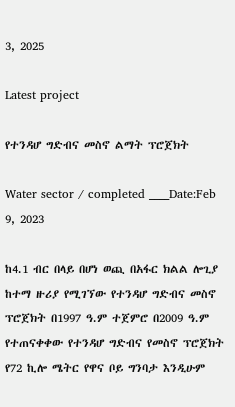3, 2025

Latest project

የተንዳሆ ግድብና መስኖ ልማት ፕሮጀክት

Water sector / completed ____Date:Feb 9, 2023

ከ4.1 ብር በላይ በሆነ ወጪ በአፋር ክልል ሎጊያ ከተማ ዙሪያ የሚገኘው የተንዳሆ ግድብና መስኖ ፕሮጀክት በ1997 ዓ.ም ተጀምሮ በ2009 ዓ.ም የተጠናቀቀው የተንዳሆ ግድብና የመስኖ ፕሮጀክት የ72 ኪሎ ሜትር የዋና ቦይ ግንባታ እንዲሁም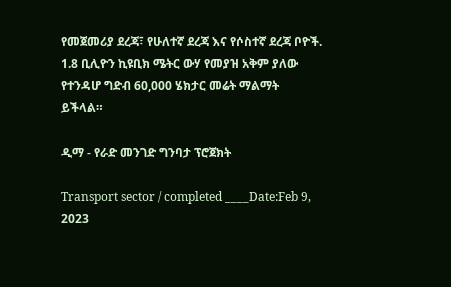የመጀመሪያ ደረጃ፣ የሁለተኛ ደረጃ እና የሶስተኛ ደረጃ ቦዮች. 1.8 ቢሊዮን ኪዩቢክ ሜትር ውሃ የመያዝ አቅም ያለው የተንዳሆ ግድብ 60,000 ሄክታር መሬት ማልማት ይችላል።

ዲማ - የራድ መንገድ ግንባታ ፕሮጀክት

Transport sector / completed ____Date:Feb 9, 2023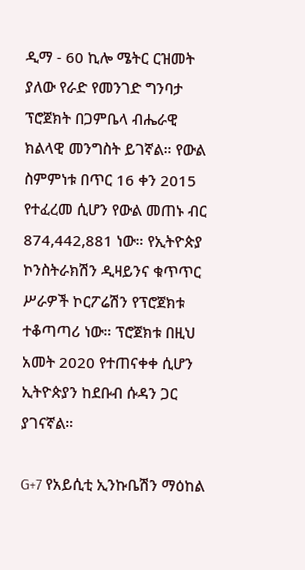ዲማ - 60 ኪሎ ሜትር ርዝመት ያለው የራድ የመንገድ ግንባታ ፕሮጀክት በጋምቤላ ብሔራዊ ክልላዊ መንግስት ይገኛል። የውል ስምምነቱ በጥር 16 ቀን 2015 የተፈረመ ሲሆን የውል መጠኑ ብር 874,442,881 ነው። የኢትዮጵያ ኮንስትራክሽን ዲዛይንና ቁጥጥር ሥራዎች ኮርፖሬሽን የፕሮጀክቱ ተቆጣጣሪ ነው። ፕሮጀክቱ በዚህ አመት 2020 የተጠናቀቀ ሲሆን ኢትዮጵያን ከደቡብ ሱዳን ጋር ያገናኛል።

G+7 የአይሲቲ ኢንኩቤሽን ማዕከል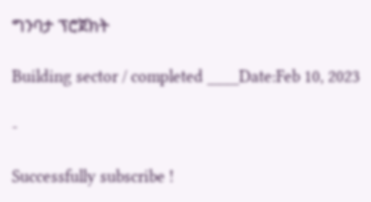ግንባታ ፕሮጀክት

Building sector / completed ____Date:Feb 10, 2023

-

Successfully subscribe !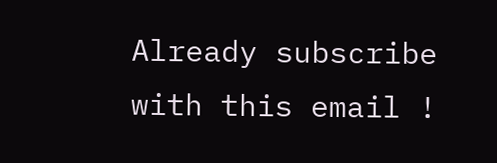Already subscribe with this email !